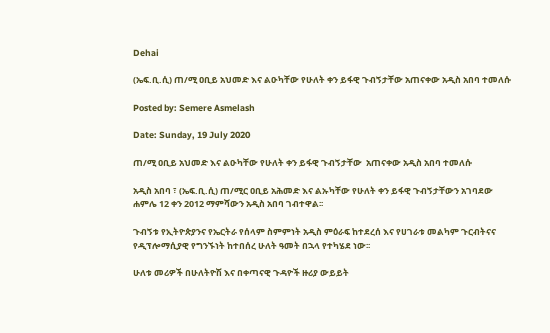Dehai

(ኤፍ.ቢ.ሲ) ጠ/ሚ ዐቢይ አህመድ እና ልዑካቸው የሁለት ቀን ይፋዊ ጉብኝታቸው አጠናቀው አዲስ አበባ ተመለሱ

Posted by: Semere Asmelash

Date: Sunday, 19 July 2020

ጠ/ሚ ዐቢይ አህመድ እና ልዑካቸው የሁለት ቀን ይፋዊ ጉብኝታቸው  አጠናቀው አዲስ አበባ ተመለሱ

አዲስ አበባ ፣ (ኤፍ.ቢ.ሲ) ጠ/ሚር ዐቢይ አሕመድ እና ልኡካቸው የሁለት ቀን ይፋዊ ጉብኝታቸውን አገባደው ሐምሌ 12 ቀን 2012 ማምሻውን አዲስ አበባ ገብተዋል፡፡

ጉብኝቱ የኢትዮጵያንና የኤርትራ የሰላም ስምምነት አዲስ ምዕራፍ ከተደረሰ እና የሀገራቱ መልካም ጉርብትናና የዲፕሎማሲያዊ የግንኙነት ከተበሰረ ሁለት ዓመት በኋላ የተካሄደ ነው፡፡

ሁለቱ መሪዎች በሁለትዮሽ እና በቀጣናዊ ጉዳዮች ዙሪያ ውይይት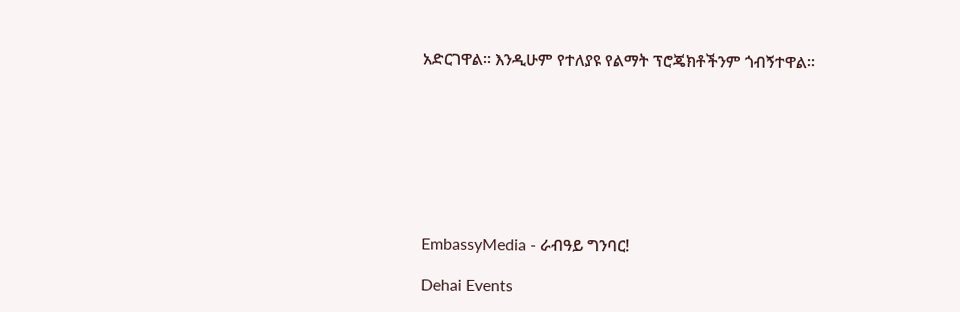አድርገዋል፡፡ እንዲሁም የተለያዩ የልማት ፕሮጄክቶችንም ጎብኝተዋል፡፡








EmbassyMedia - ራብዓይ ግንባር!

Dehai Events